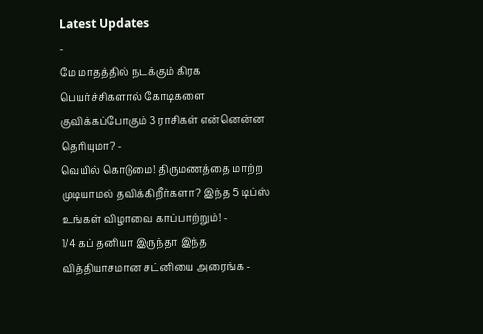Latest Updates
-
மே மாதத்தில் நடக்கும் கிரக பெயர்ச்சிகளால் கோடிகளை குவிக்கப்போகும் 3 ராசிகள் என்னென்ன தெரியுமா? -
வெயில் கொடுமை! திருமணத்தை மாற்ற முடியாமல் தவிக்கிறீர்களா? இந்த 5 டிப்ஸ் உங்கள் விழாவை காப்பாற்றும்! -
1/4 கப் தனியா இருந்தா இந்த வித்தியாசமான சட்னியை அரைங்க -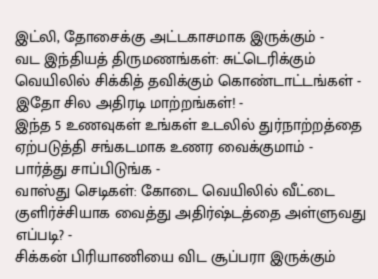இட்லி, தோசைக்கு அட்டகாசமாக இருக்கும் -
வட இந்தியத் திருமணங்கள்: சுட்டெரிக்கும் வெயிலில் சிக்கித் தவிக்கும் கொண்டாட்டங்கள் - இதோ சில அதிரடி மாற்றங்கள்! -
இந்த 5 உணவுகள் உங்கள் உடலில் துர்நாற்றத்தை ஏற்படுத்தி சங்கடமாக உணர வைக்குமாம் - பார்த்து சாப்பிடுங்க -
வாஸ்து செடிகள்: கோடை வெயிலில் வீட்டை குளிர்ச்சியாக வைத்து அதிர்ஷ்டத்தை அள்ளுவது எப்படி? -
சிக்கன் பிரியாணியை விட சூப்பரா இருக்கும்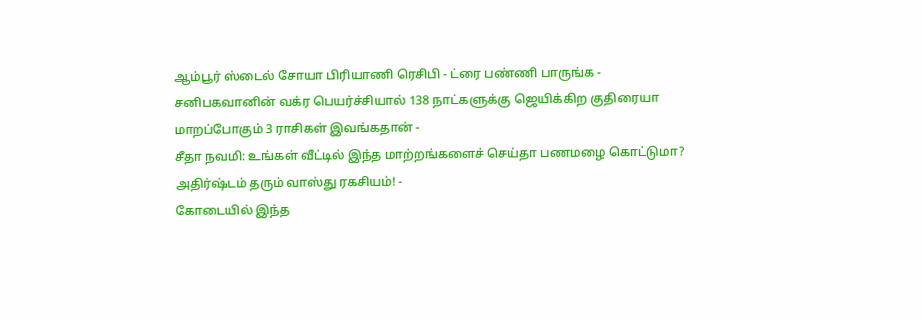ஆம்பூர் ஸ்டைல் சோயா பிரியாணி ரெசிபி - ட்ரை பண்ணி பாருங்க -
சனிபகவானின் வக்ர பெயர்ச்சியால் 138 நாட்களுக்கு ஜெயிக்கிற குதிரையா மாறப்போகும் 3 ராசிகள் இவங்கதான் -
சீதா நவமி: உங்கள் வீட்டில் இந்த மாற்றங்களைச் செய்தா பணமழை கொட்டுமா? அதிர்ஷ்டம் தரும் வாஸ்து ரகசியம்! -
கோடையில் இந்த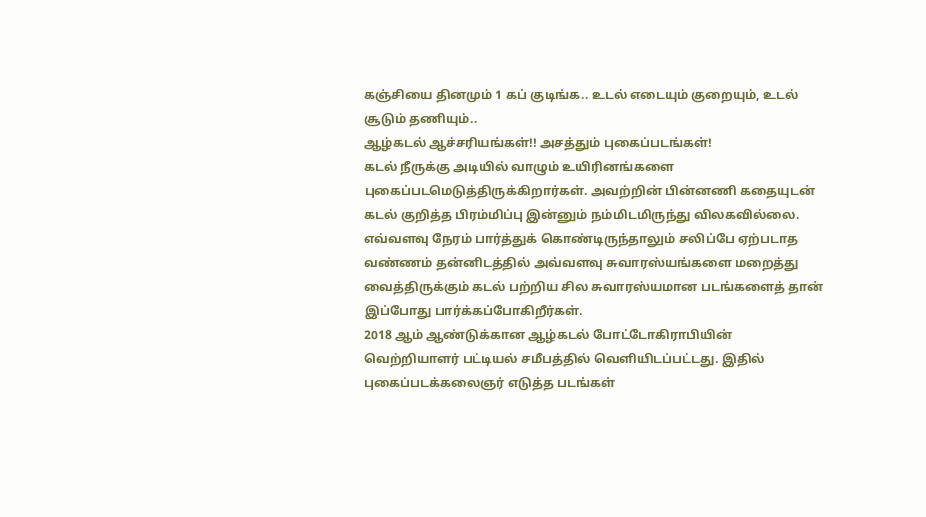கஞ்சியை தினமும் 1 கப் குடிங்க.. உடல் எடையும் குறையும், உடல் சூடும் தணியும்..
ஆழ்கடல் ஆச்சரியங்கள்!! அசத்தும் புகைப்படங்கள்!
கடல் நீருக்கு அடியில் வாழும் உயிரினங்களை புகைப்படமெடுத்திருக்கிறார்கள். அவற்றின் பின்னணி கதையுடன்
கடல் குறித்த பிரம்மிப்பு இன்னும் நம்மிடமிருந்து விலகவில்லை. எவ்வளவு நேரம் பார்த்துக் கொண்டிருந்தாலும் சலிப்பே ஏற்படாத வண்ணம் தன்னிடத்தில் அவ்வளவு சுவாரஸ்யங்களை மறைத்து வைத்திருக்கும் கடல் பற்றிய சில சுவாரஸ்யமான படங்களைத் தான் இப்போது பார்க்கப்போகிறீர்கள்.
2018 ஆம் ஆண்டுக்கான ஆழ்கடல் போட்டோகிராபியின் வெற்றியாளர் பட்டியல் சமீபத்தில் வெளியிடப்பட்டது. இதில் புகைப்படக்கலைஞர் எடுத்த படங்கள்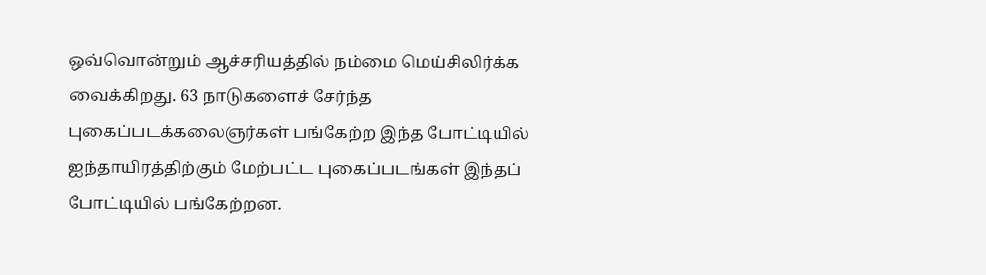ஒவ்வொன்றும் ஆச்சரியத்தில் நம்மை மெய்சிலிர்க்க வைக்கிறது. 63 நாடுகளைச் சேர்ந்த புகைப்படக்கலைஞர்கள் பங்கேற்ற இந்த போட்டியில் ஐந்தாயிரத்திற்கும் மேற்பட்ட புகைப்படங்கள் இந்தப் போட்டியில் பங்கேற்றன.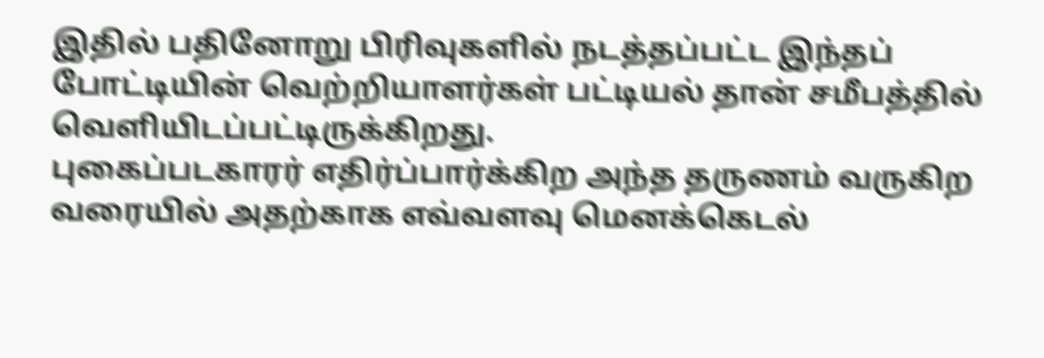இதில் பதினோறு பிரிவுகளில் நடத்தப்பட்ட இந்தப் போட்டியின் வெற்றியாளர்கள் பட்டியல் தான் சமீபத்தில் வெளியிடப்பட்டிருக்கிறது.
புகைப்படகாரர் எதிர்ப்பார்க்கிற அந்த தருணம் வருகிற வரையில் அதற்காக எவ்வளவு மெனக்கெடல்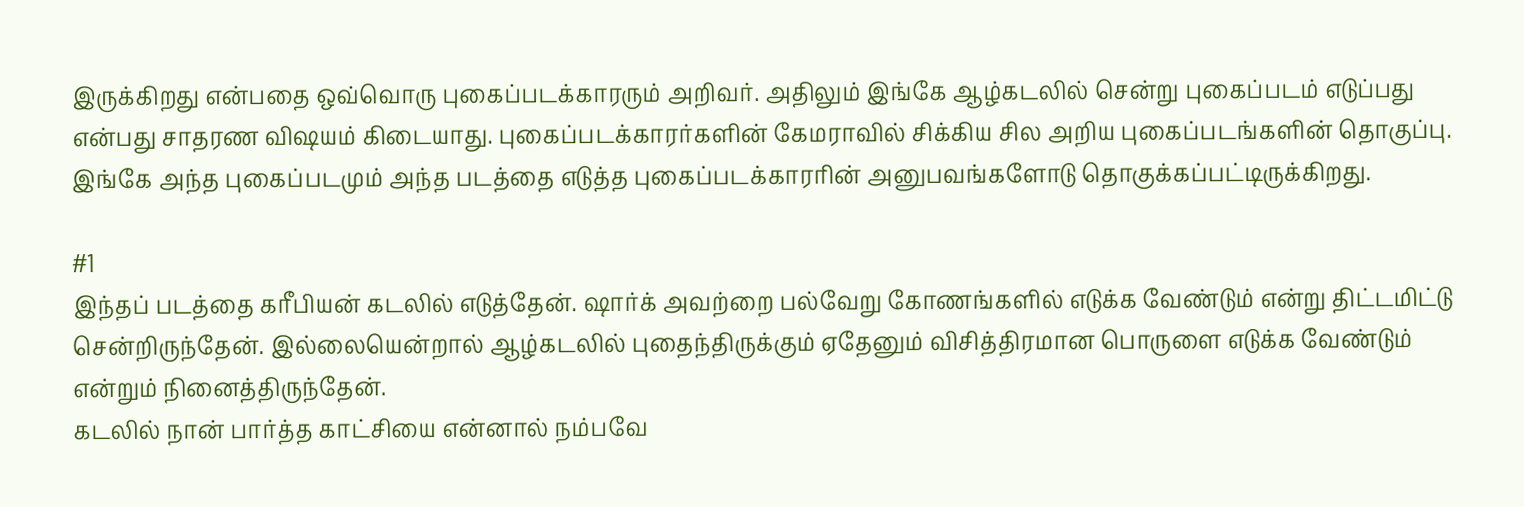இருக்கிறது என்பதை ஒவ்வொரு புகைப்படக்காரரும் அறிவர். அதிலும் இங்கே ஆழ்கடலில் சென்று புகைப்படம் எடுப்பது என்பது சாதரண விஷயம் கிடையாது. புகைப்படக்காரர்களின் கேமராவில் சிக்கிய சில அறிய புகைப்படங்களின் தொகுப்பு.
இங்கே அந்த புகைப்படமும் அந்த படத்தை எடுத்த புகைப்படக்காரரின் அனுபவங்களோடு தொகுக்கப்பட்டிருக்கிறது.

#1
இந்தப் படத்தை கரீபியன் கடலில் எடுத்தேன். ஷார்க் அவற்றை பல்வேறு கோணங்களில் எடுக்க வேண்டும் என்று திட்டமிட்டு சென்றிருந்தேன். இல்லையென்றால் ஆழ்கடலில் புதைந்திருக்கும் ஏதேனும் விசித்திரமான பொருளை எடுக்க வேண்டும் என்றும் நினைத்திருந்தேன்.
கடலில் நான் பார்த்த காட்சியை என்னால் நம்பவே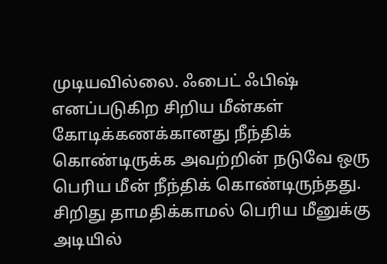முடியவில்லை. ஃபைட் ஃபிஷ் எனப்படுகிற சிறிய மீன்கள் கோடிக்கணக்கானது நீந்திக் கொண்டிருக்க அவற்றின் நடுவே ஒரு பெரிய மீன் நீந்திக் கொண்டிருந்தது. சிறிது தாமதிக்காமல் பெரிய மீனுக்கு அடியில்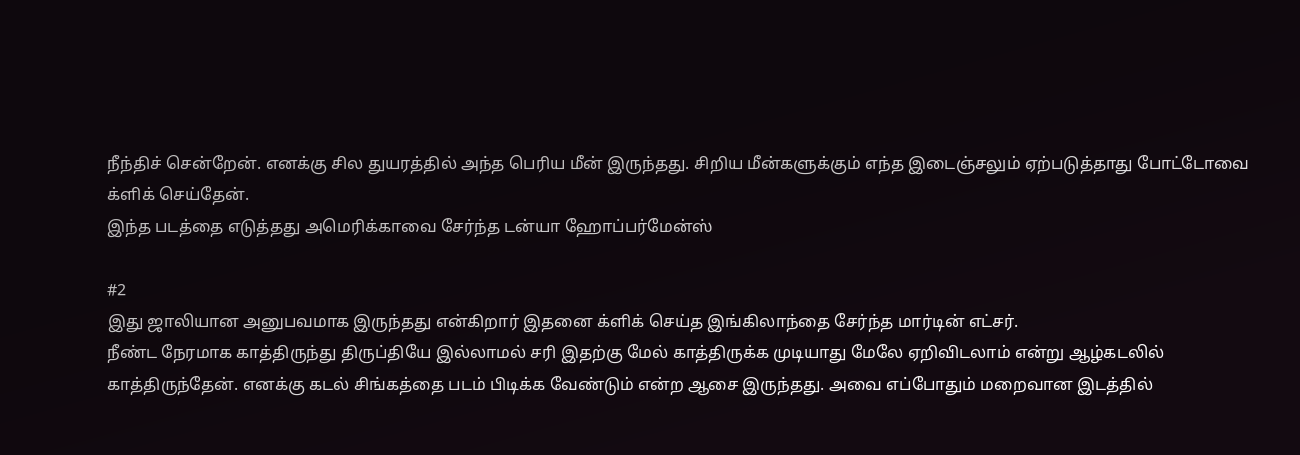நீந்திச் சென்றேன். எனக்கு சில துயரத்தில் அந்த பெரிய மீன் இருந்தது. சிறிய மீன்களுக்கும் எந்த இடைஞ்சலும் ஏற்படுத்தாது போட்டோவை க்ளிக் செய்தேன்.
இந்த படத்தை எடுத்தது அமெரிக்காவை சேர்ந்த டன்யா ஹோப்பர்மேன்ஸ்

#2
இது ஜாலியான அனுபவமாக இருந்தது என்கிறார் இதனை க்ளிக் செய்த இங்கிலாந்தை சேர்ந்த மார்டின் எட்சர்.
நீண்ட நேரமாக காத்திருந்து திருப்தியே இல்லாமல் சரி இதற்கு மேல் காத்திருக்க முடியாது மேலே ஏறிவிடலாம் என்று ஆழ்கடலில் காத்திருந்தேன். எனக்கு கடல் சிங்கத்தை படம் பிடிக்க வேண்டும் என்ற ஆசை இருந்தது. அவை எப்போதும் மறைவான இடத்தில்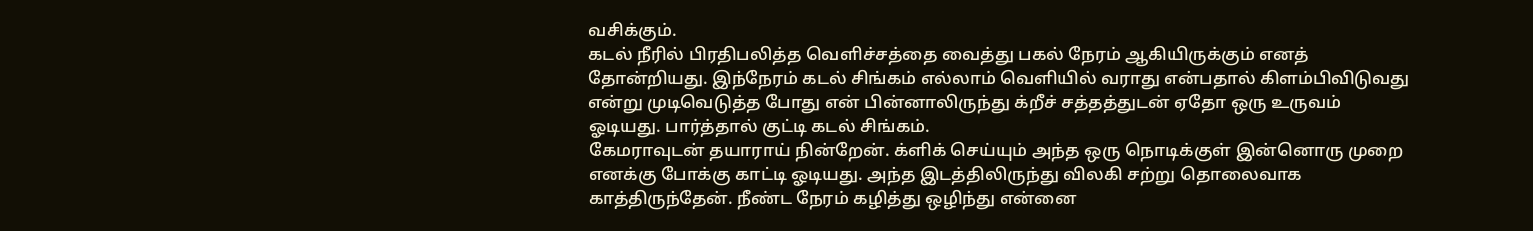வசிக்கும்.
கடல் நீரில் பிரதிபலித்த வெளிச்சத்தை வைத்து பகல் நேரம் ஆகியிருக்கும் எனத் தோன்றியது. இந்நேரம் கடல் சிங்கம் எல்லாம் வெளியில் வராது என்பதால் கிளம்பிவிடுவது என்று முடிவெடுத்த போது என் பின்னாலிருந்து க்றீச் சத்தத்துடன் ஏதோ ஒரு உருவம் ஓடியது. பார்த்தால் குட்டி கடல் சிங்கம்.
கேமராவுடன் தயாராய் நின்றேன். க்ளிக் செய்யும் அந்த ஒரு நொடிக்குள் இன்னொரு முறை எனக்கு போக்கு காட்டி ஓடியது. அந்த இடத்திலிருந்து விலகி சற்று தொலைவாக காத்திருந்தேன். நீண்ட நேரம் கழித்து ஒழிந்து என்னை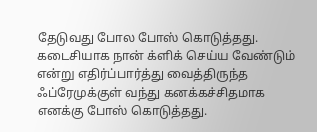தேடுவது போல போஸ் கொடுத்தது. கடைசியாக நான் க்ளிக் செய்ய வேண்டும் என்று எதிர்ப்பார்த்து வைத்திருந்த ஃப்ரேமுக்குள் வந்து கனக்கச்சிதமாக எனக்கு போஸ் கொடுத்தது.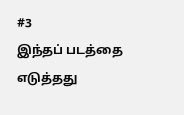#3
இந்தப் படத்தை எடுத்தது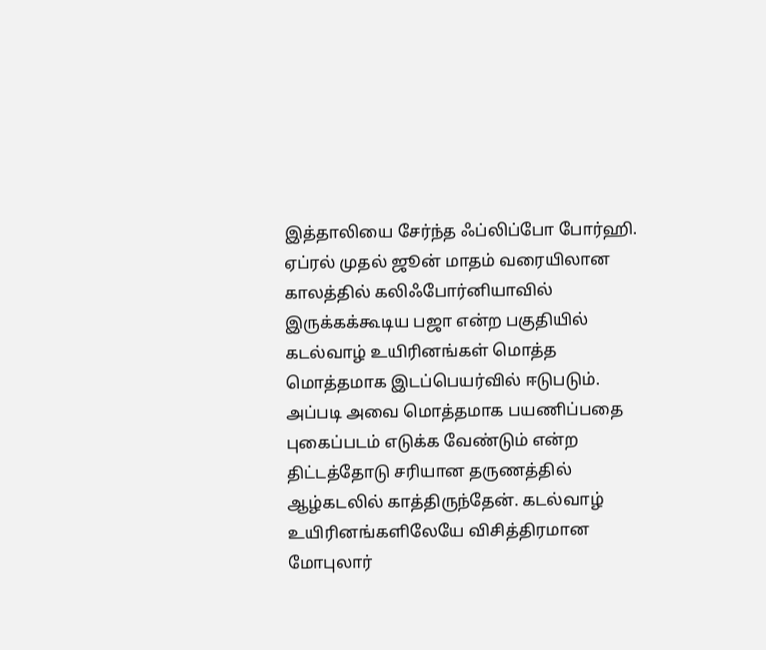இத்தாலியை சேர்ந்த ஃப்லிப்போ போர்ஹி. ஏப்ரல் முதல் ஜூன் மாதம் வரையிலான காலத்தில் கலிஃபோர்னியாவில் இருக்கக்கூடிய பஜா என்ற பகுதியில் கடல்வாழ் உயிரினங்கள் மொத்த மொத்தமாக இடப்பெயர்வில் ஈடுபடும்.
அப்படி அவை மொத்தமாக பயணிப்பதை புகைப்படம் எடுக்க வேண்டும் என்ற திட்டத்தோடு சரியான தருணத்தில் ஆழ்கடலில் காத்திருந்தேன். கடல்வாழ் உயிரினங்களிலேயே விசித்திரமான மோபுலார்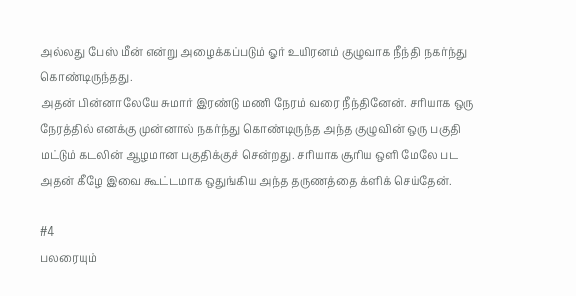அல்லது பேஸ் மீன் என்று அழைக்கப்படும் ஓர் உயிரனம் குழுவாக நீந்தி நகர்ந்து கொண்டிருந்தது.
அதன் பின்னாலேயே சுமார் இரண்டு மணி நேரம் வரை நீந்தினேன். சரியாக ஒரு நேரத்தில் எனக்கு முன்னால் நகர்ந்து கொண்டிருந்த அந்த குழுவின் ஒரு பகுதி மட்டும் கடலின் ஆழமான பகுதிக்குச் சென்றது. சரியாக சூரிய ஒளி மேலே பட அதன் கீழே இவை கூட்டமாக ஒதுங்கிய அந்த தருணத்தை க்ளிக் செய்தேன்.

#4
பலரையும்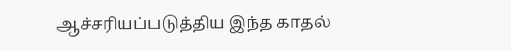ஆச்சரியப்படுத்திய இந்த காதல்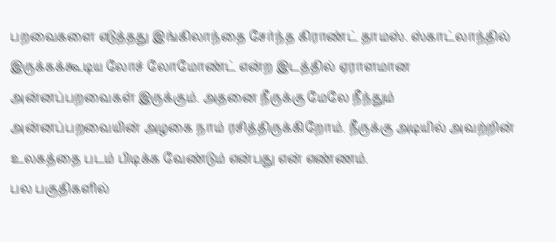பறவைகளை எடுத்தது இங்கிலாந்தை சேர்ந்த கிராண்ட் தாமஸ். ஸ்காட்லாந்தில் இருக்கக்கூடிய லோச் லோமோண்ட் என்ற இடத்தில் ஏராளமான அன்னப்பறவைகள் இருக்கும். அதனை நீருக்கு மேலே நீந்தும் அன்னப்பறவையின் அழகை நாம் ரசித்திருக்கிறோம். நீருக்கு அடியில் அவற்றின் உலகத்தை படம் பிடிக்க வேண்டும் என்பது என் எண்ணம்.
பல பகுதிகளில்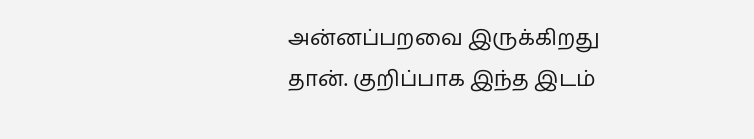அன்னப்பறவை இருக்கிறது தான். குறிப்பாக இந்த இடம்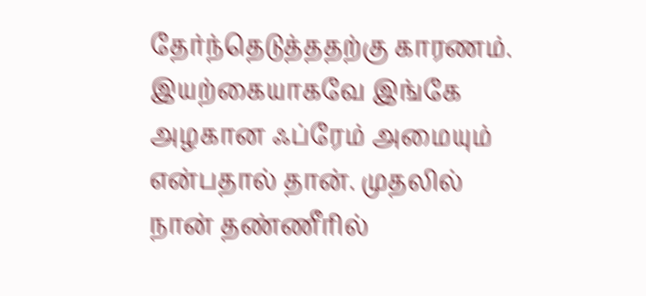தேர்ந்தெடுத்ததற்கு காரணம். இயற்கையாகவே இங்கே அழகான ஃப்ரேம் அமையும் என்பதால் தான். முதலில் நான் தண்ணீரில்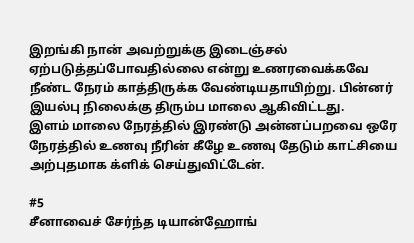இறங்கி நான் அவற்றுக்கு இடைஞ்சல் ஏற்படுத்தப்போவதில்லை என்று உணரவைக்கவே நீண்ட நேரம் காத்திருக்க வேண்டியதாயிற்று. பின்னர் இயல்பு நிலைக்கு திரும்ப மாலை ஆகிவிட்டது.
இளம் மாலை நேரத்தில் இரண்டு அன்னப்பறவை ஒரே நேரத்தில் உணவு நீரின் கீழே உணவு தேடும் காட்சியை அற்புதமாக க்ளிக் செய்துவிட்டேன்.

#5
சீனாவைச் சேர்ந்த டியான்ஹோங்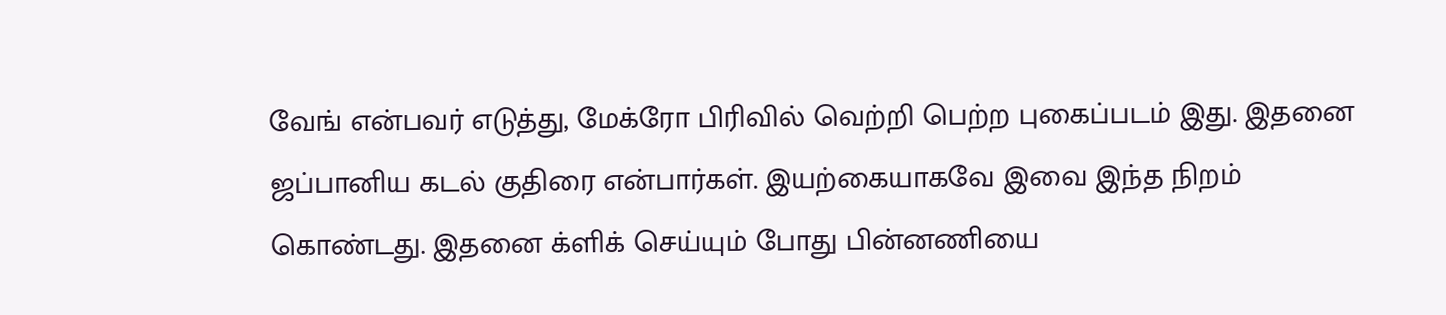வேங் என்பவர் எடுத்து, மேக்ரோ பிரிவில் வெற்றி பெற்ற புகைப்படம் இது. இதனை ஜப்பானிய கடல் குதிரை என்பார்கள். இயற்கையாகவே இவை இந்த நிறம் கொண்டது. இதனை க்ளிக் செய்யும் போது பின்னணியை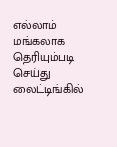எல்லாம் மங்கலாக தெரியும்படி செய்து லைட்டிங்கில்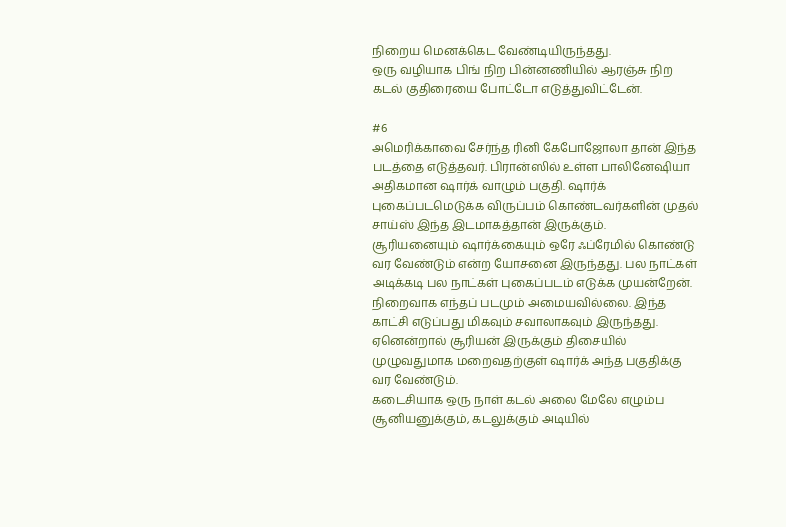நிறைய மெனக்கெட வேண்டியிருந்தது.
ஒரு வழியாக பிங் நிற பின்னணியில் ஆரஞ்சு நிற கடல் குதிரையை போட்டோ எடுத்துவிட்டேன்.

#6
அமெரிக்காவை சேர்ந்த ரினி கேபோஜோலா தான் இந்த படத்தை எடுத்தவர். பிரான்ஸில் உள்ள பாலினேஷியா அதிகமான ஷார்க் வாழும் பகுதி. ஷார்க் புகைப்படமெடுக்க விருப்பம் கொண்டவர்களின் முதல் சாய்ஸ் இந்த இடமாகத்தான் இருக்கும்.
சூரியனையும் ஷார்க்கையும் ஒரே ஃப்ரேமில் கொண்டு வர வேண்டும் என்ற யோசனை இருந்தது. பல நாட்கள் அடிக்கடி பல நாட்கள் புகைப்படம் எடுக்க முயன்றேன். நிறைவாக எந்தப் படமும் அமையவில்லை. இந்த காட்சி எடுப்பது மிகவும் சவாலாகவும் இருந்தது. ஏனென்றால் சூரியன் இருக்கும் திசையில் முழுவதுமாக மறைவதற்குள் ஷார்க் அந்த பகுதிக்கு வர வேண்டும்.
கடைசியாக ஒரு நாள் கடல் அலை மேலே எழும்ப சூனியனுக்கும், கடலுக்கும் அடியில்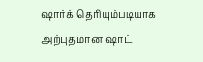ஷார்க் தெரியும்படியாக அற்புதமான ஷாட்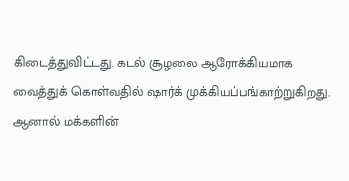கிடைத்துவிட்டது. கடல் சூழலை ஆரோக்கியமாக வைத்துக் கொள்வதில் ஷார்க் முக்கியப்பங்காற்றுகிறது. ஆனால் மக்களின்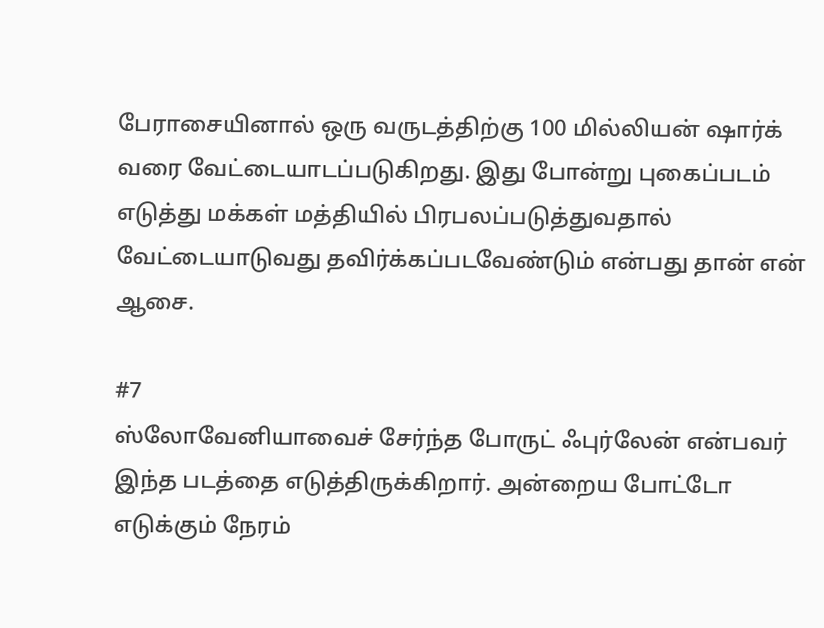பேராசையினால் ஒரு வருடத்திற்கு 100 மில்லியன் ஷார்க் வரை வேட்டையாடப்படுகிறது. இது போன்று புகைப்படம் எடுத்து மக்கள் மத்தியில் பிரபலப்படுத்துவதால் வேட்டையாடுவது தவிர்க்கப்படவேண்டும் என்பது தான் என் ஆசை.

#7
ஸ்லோவேனியாவைச் சேர்ந்த போருட் ஃபுர்லேன் என்பவர் இந்த படத்தை எடுத்திருக்கிறார். அன்றைய போட்டோ எடுக்கும் நேரம்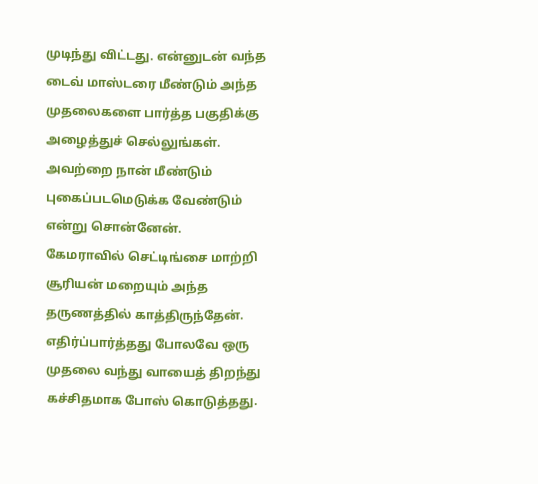முடிந்து விட்டது. என்னுடன் வந்த டைவ் மாஸ்டரை மீண்டும் அந்த முதலைகளை பார்த்த பகுதிக்கு அழைத்துச் செல்லுங்கள். அவற்றை நான் மீண்டும் புகைப்படமெடுக்க வேண்டும் என்று சொன்னேன்.
கேமராவில் செட்டிங்சை மாற்றி சூரியன் மறையும் அந்த தருணத்தில் காத்திருந்தேன். எதிர்ப்பார்த்தது போலவே ஒரு முதலை வந்து வாயைத் திறந்து கச்சிதமாக போஸ் கொடுத்தது.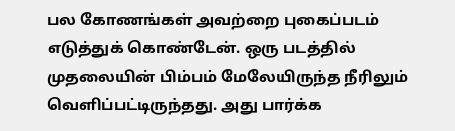பல கோணங்கள் அவற்றை புகைப்படம் எடுத்துக் கொண்டேன். ஒரு படத்தில் முதலையின் பிம்பம் மேலேயிருந்த நீரிலும் வெளிப்பட்டிருந்தது. அது பார்க்க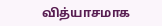வித்யாசமாக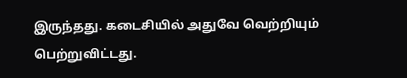இருந்தது. கடைசியில் அதுவே வெற்றியும் பெற்றுவிட்டது.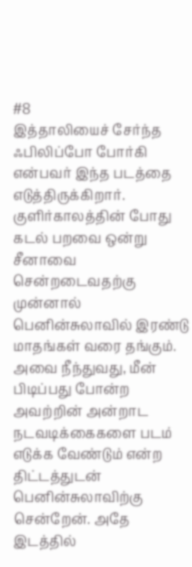#8
இத்தாலியைச் சேர்ந்த ஃபிலிப்போ போர்கி என்பவர் இந்த படத்தை எடுத்திருக்கிறார். குளிர்காலத்தின் போது கடல் பறவை ஒன்று சீனாவை சென்றடைவதற்கு முன்னால் பெனின்சுலாவில் இரண்டு மாதங்கள் வரை தங்கும்.
அவை நீந்துவது, மீன் பிடிப்பது போன்ற அவற்றின் அன்றாட நடவடிக்கைகளை படம் எடுக்க வேண்டும் என்ற திட்டத்துடன் பெனின்சுலாவிற்கு சென்றேன். அதே இடத்தில்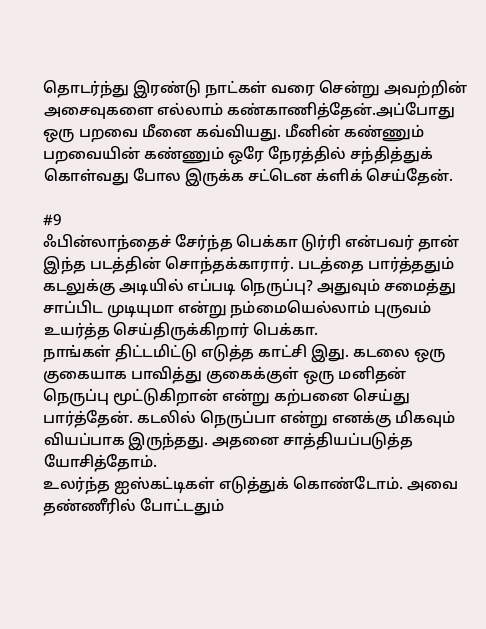தொடர்ந்து இரண்டு நாட்கள் வரை சென்று அவற்றின் அசைவுகளை எல்லாம் கண்காணித்தேன்.அப்போது ஒரு பறவை மீனை கவ்வியது. மீனின் கண்ணும் பறவையின் கண்ணும் ஒரே நேரத்தில் சந்தித்துக் கொள்வது போல இருக்க சட்டென க்ளிக் செய்தேன்.

#9
ஃபின்லாந்தைச் சேர்ந்த பெக்கா டுர்ரி என்பவர் தான் இந்த படத்தின் சொந்தக்காரார். படத்தை பார்த்ததும் கடலுக்கு அடியில் எப்படி நெருப்பு? அதுவும் சமைத்து சாப்பிட முடியுமா என்று நம்மையெல்லாம் புருவம் உயர்த்த செய்திருக்கிறார் பெக்கா.
நாங்கள் திட்டமிட்டு எடுத்த காட்சி இது. கடலை ஒரு குகையாக பாவித்து குகைக்குள் ஒரு மனிதன் நெருப்பு மூட்டுகிறான் என்று கற்பனை செய்து பார்த்தேன். கடலில் நெருப்பா என்று எனக்கு மிகவும் வியப்பாக இருந்தது. அதனை சாத்தியப்படுத்த யோசித்தோம்.
உலர்ந்த ஐஸ்கட்டிகள் எடுத்துக் கொண்டோம். அவை தண்ணீரில் போட்டதும்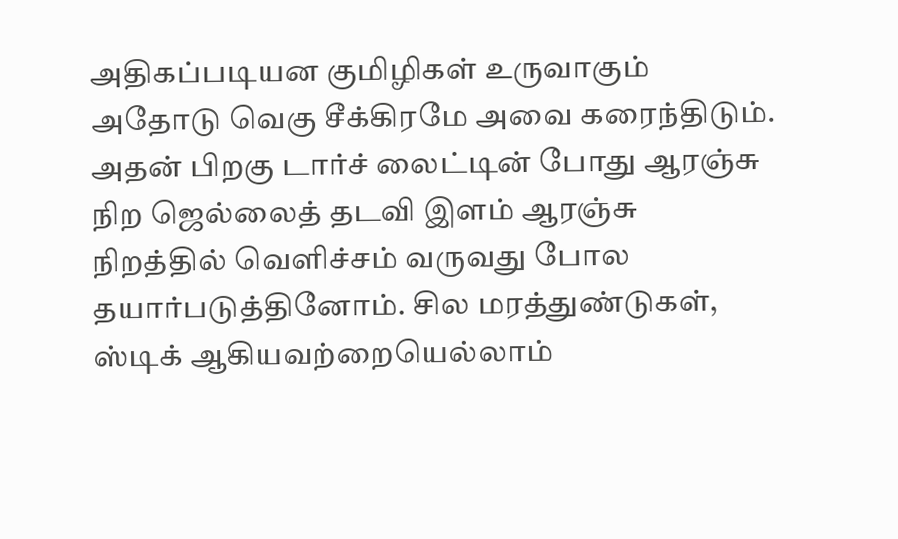அதிகப்படியன குமிழிகள் உருவாகும் அதோடு வெகு சீக்கிரமே அவை கரைந்திடும். அதன் பிறகு டார்ச் லைட்டின் போது ஆரஞ்சு நிற ஜெல்லைத் தடவி இளம் ஆரஞ்சு நிறத்தில் வெளிச்சம் வருவது போல தயார்படுத்தினோம். சில மரத்துண்டுகள், ஸ்டிக் ஆகியவற்றையெல்லாம்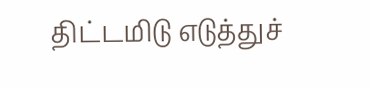திட்டமிடு எடுத்துச்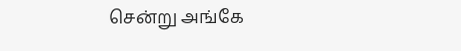சென்று அங்கே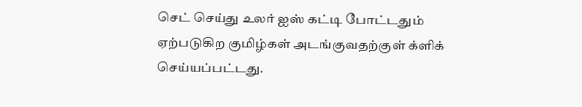செட் செய்து உலர் ஐஸ் கட்டி போட்டதும் ஏற்படுகிற குமிழ்கள் அடங்குவதற்குள் க்ளிக் செய்யப்பட்டது.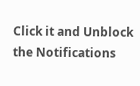Click it and Unblock the Notifications